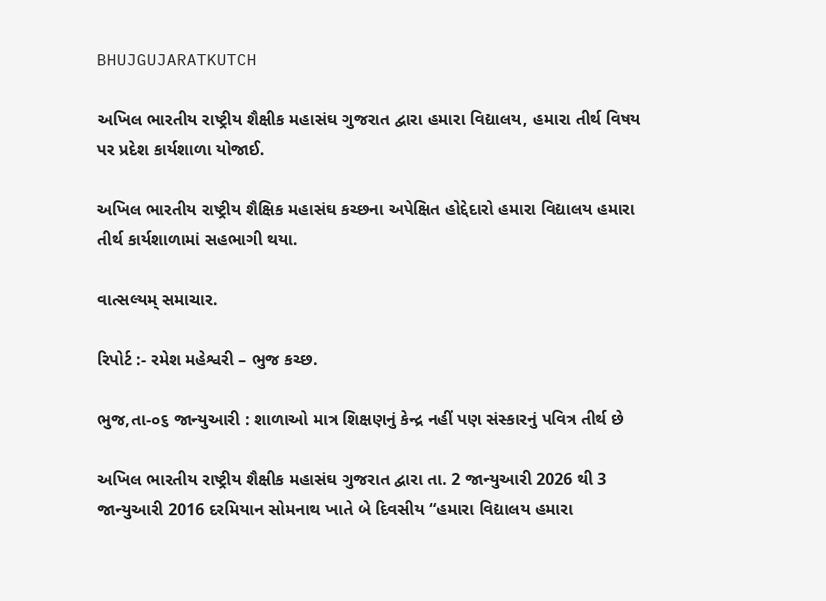BHUJGUJARATKUTCH

અખિલ ભારતીય રાષ્ટ્રીય શૈક્ષીક મહાસંઘ ગુજરાત દ્વારા હમારા વિદ્યાલય, હમારા તીર્થ વિષય પર પ્રદેશ કાર્યશાળા યોજાઈ.

અખિલ ભારતીય રાષ્ટ્રીય શૈક્ષિક મહાસંઘ કચ્છના અપેક્ષિત હોદ્દેદારો હમારા વિદ્યાલય હમારા તીર્થ કાર્યશાળામાં સહભાગી થયા.

વાત્સલ્યમ્ સમાચાર.

રિપોર્ટ :- રમેશ મહેશ્વરી – ભુજ કચ્છ.

ભુજ,તા-૦૬ જાન્યુઆરી : શાળાઓ માત્ર શિક્ષણનું કેન્દ્ર નહીં પણ સંસ્કારનું પવિત્ર તીર્થ છે

અખિલ ભારતીય રાષ્ટ્રીય શૈક્ષીક મહાસંઘ ગુજરાત દ્વારા તા. 2 જાન્યુઆરી 2026 થી 3 જાન્યુઆરી 2016 દરમિયાન સોમનાથ ખાતે બે દિવસીય “હમારા વિદ્યાલય હમારા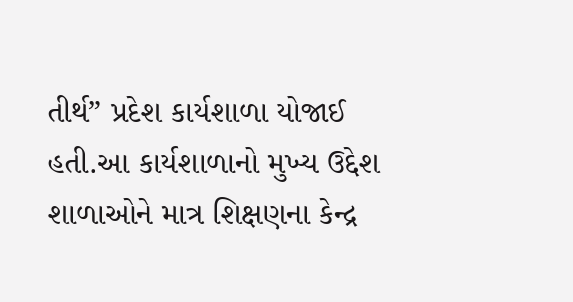તીર્થ” પ્રદેશ કાર્યશાળા યોજાઈ હતી.આ કાર્યશાળાનો મુખ્ય ઉદ્દેશ શાળાઓને માત્ર શિક્ષણના કેન્દ્ર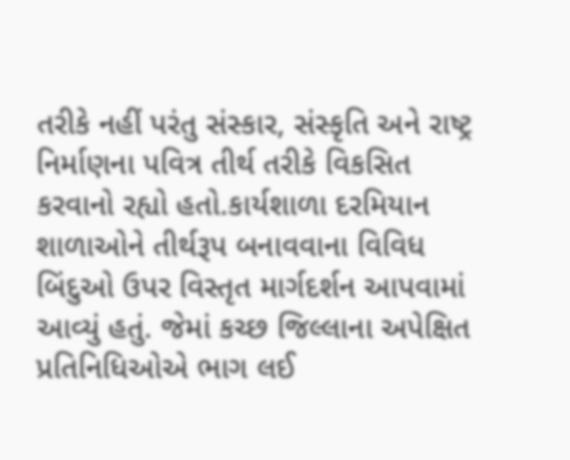તરીકે નહીં પરંતુ સંસ્કાર, સંસ્કૃતિ અને રાષ્ટ્ર નિર્માણના પવિત્ર તીર્થ તરીકે વિકસિત કરવાનો રહ્યો હતો.કાર્યશાળા દરમિયાન શાળાઓને તીર્થરૂપ બનાવવાના વિવિધ બિંદુઓ ઉપર વિસ્તૃત માર્ગદર્શન આપવામાં આવ્યું હતું. જેમાં કચ્છ જિલ્લાના અપેક્ષિત પ્રતિનિધિઓએ ભાગ લઈ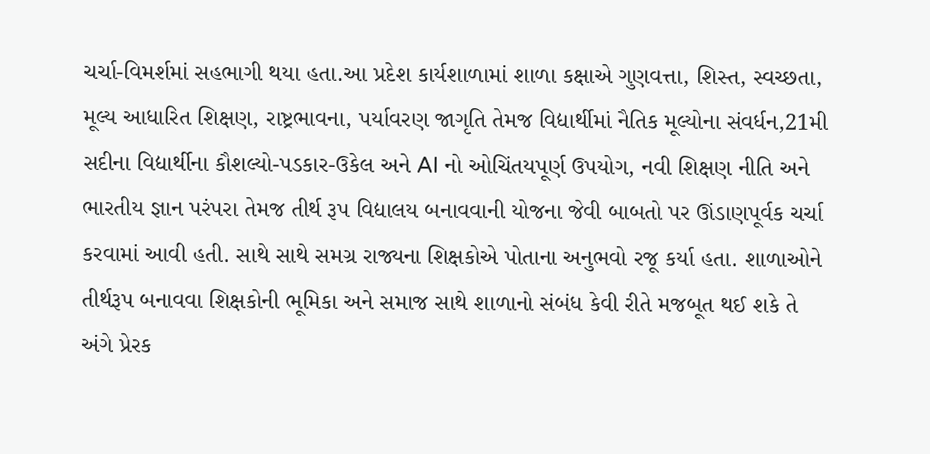ચર્ચા-વિમર્શમાં સહભાગી થયા હતા.આ પ્રદેશ કાર્યશાળામાં શાળા કક્ષાએ ગુણવત્તા, શિસ્ત, સ્વચ્છતા, મૂલ્ય આધારિત શિક્ષણ, રાષ્ટ્રભાવના, પર્યાવરણ જાગૃતિ તેમજ વિદ્યાર્થીમાં નૈતિક મૂલ્યોના સંવર્ધન,21મી સદીના વિદ્યાર્થીના કૌશલ્યો-પડકાર-ઉકેલ અને AI નો ઓચિંતયપૂર્ણ ઉપયોગ, નવી શિક્ષણ નીતિ અને ભારતીય જ્ઞાન પરંપરા તેમજ તીર્થ રૂપ વિદ્યાલય બનાવવાની યોજના જેવી બાબતો પર ઊંડાણપૂર્વક ચર્ચા કરવામાં આવી હતી. સાથે સાથે સમગ્ર રાજ્યના શિક્ષકોએ પોતાના અનુભવો રજૂ કર્યા હતા. શાળાઓને તીર્થરૂપ બનાવવા શિક્ષકોની ભૂમિકા અને સમાજ સાથે શાળાનો સંબંધ કેવી રીતે મજબૂત થઈ શકે તે અંગે પ્રેરક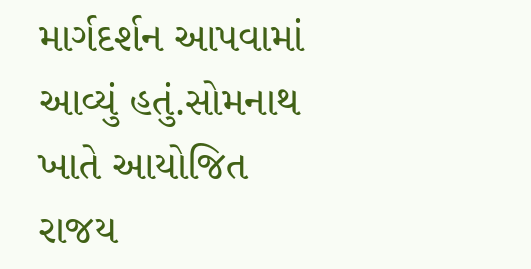માર્ગદર્શન આપવામાં આવ્યું હતું.સોમનાથ ખાતે આયોજિત રાજય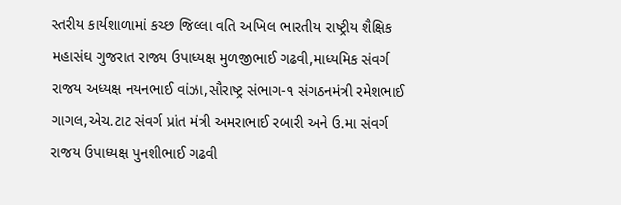સ્તરીય કાર્યશાળામાં કચ્છ જિલ્લા વતિ અખિલ ભારતીય રાષ્ટ્રીય શૈક્ષિક મહાસંઘ ગુજરાત રાજ્ય ઉપાધ્યક્ષ મુળજીભાઈ ગઢવી,માધ્યમિક સંવર્ગ રાજય અધ્યક્ષ નયનભાઈ વાંઝા,સૌરાષ્ટ્ર સંભાગ-૧ સંગઠનમંત્રી રમેશભાઈ ગાગલ,એચ.ટાટ સંવર્ગ પ્રાંત મંત્રી અમરાભાઈ રબારી અને ઉ.મા સંવર્ગ રાજય ઉપાધ્યક્ષ પુનશીભાઈ ગઢવી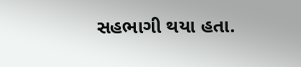સહભાગી થયા હતા.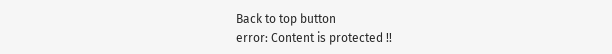Back to top button
error: Content is protected !!